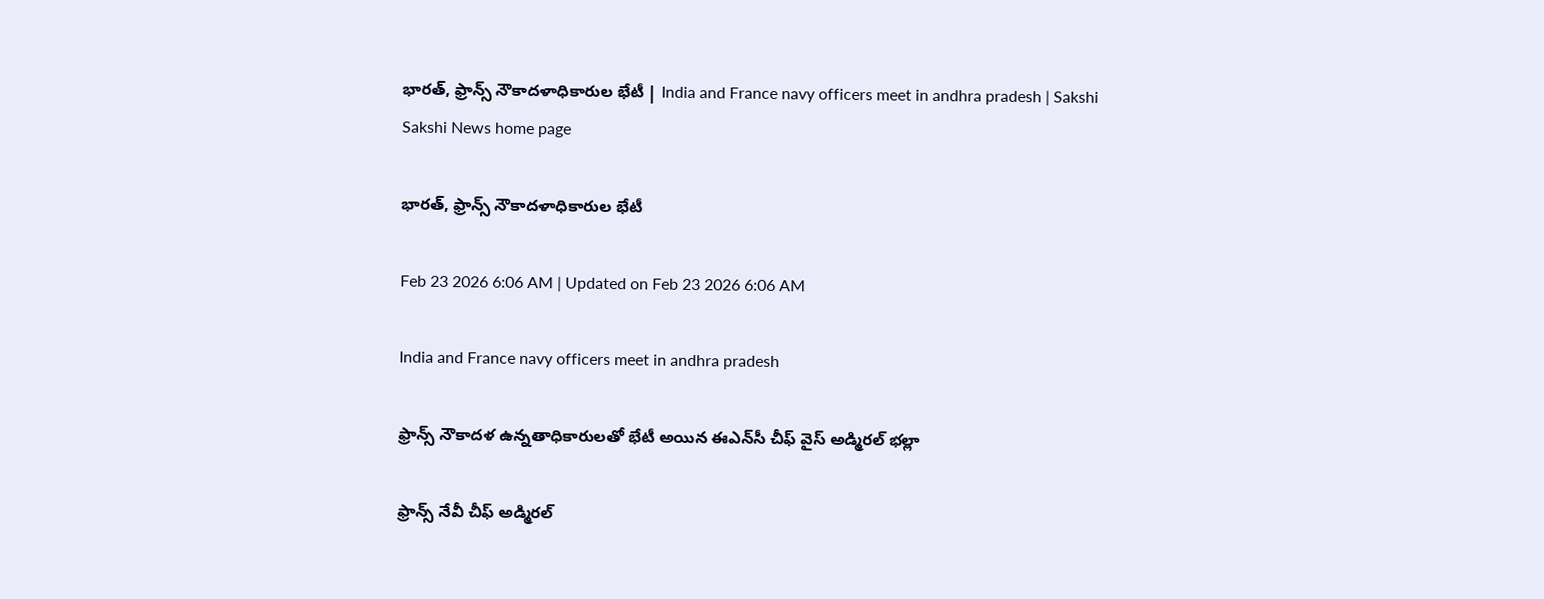భారత్, ఫ్రాన్స్‌ నౌకాదళాధికారుల భేటీ | India and France navy officers meet in andhra pradesh | Sakshi
Sakshi News home page

భారత్, ఫ్రాన్స్‌ నౌకాదళాధికారుల భేటీ

Feb 23 2026 6:06 AM | Updated on Feb 23 2026 6:06 AM

India and France navy officers meet in andhra pradesh

ఫ్రాన్స్‌ నౌకాదళ ఉన్నతాధికారులతో భేటీ అయిన ఈఎన్‌సీ చీఫ్‌ వైస్‌ అడ్మిరల్‌ భల్లా

ఫ్రాన్స్‌ నేవీ చీఫ్‌ అడ్మిరల్‌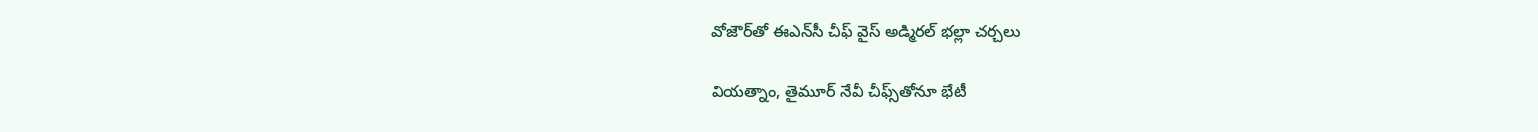వోజౌర్‌తో ఈఎన్‌సీ చీఫ్‌ వైస్‌ అడ్మిరల్‌ భల్లా చర్చలు

వియత్నాం, తైమూర్‌ నేవీ చీఫ్స్‌తోనూ భేటీ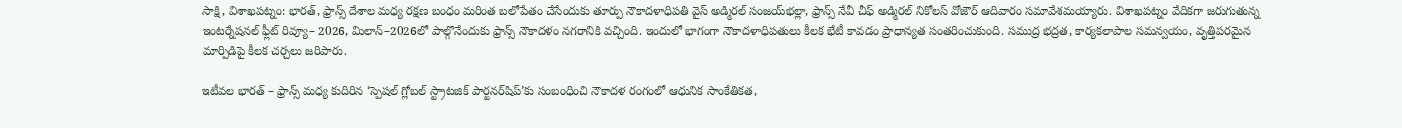సాక్షి, విశాఖపట్నం: భారత్, ఫ్రాన్స్‌ దేశాల మధ్య రక్షణ బంధం మరింత బలోపేతం చేసేందుకు తూర్పు నౌకాదళాధిపతి వైస్‌ అడ్మిరల్‌ సంజయ్‌భల్లా, ఫ్రాన్స్‌ నేవీ చీఫ్‌ అడ్మిరల్‌ నికోలస్‌ వోజౌర్‌ ఆదివారం సమావేశమయ్యారు. విశాఖపట్నం వేదికగా జరుగుతున్న ఇంటర్నేషనల్‌ ఫ్లీట్‌ రివ్యూ– 2026, మిలాన్‌–2026లో పాల్గొనేందుకు ఫ్రాన్స్‌ నౌకాదళం నగరానికి వచ్చింది. ఇందులో భాగంగా నౌకాదళాధిపతులు కీలక భేటీ కావడం ప్రాధాన్యత సంతరించుకుంది. సముద్ర భద్రత, కార్యకలాపాల సమన్వయం, వృత్తిపరమైన మార్పిడిపై కీలక చర్చలు జరిపారు.

ఇటీవల భారత్‌ – ఫ్రాన్స్‌ మధ్య కుదిరిన ‘స్పెషల్‌ గ్లోబల్‌ స్ట్రాటజిక్‌ పార్టనర్‌షిప్‌’కు సంబంధించి నౌకాదళ రంగంలో ఆధునిక సాంకేతికత,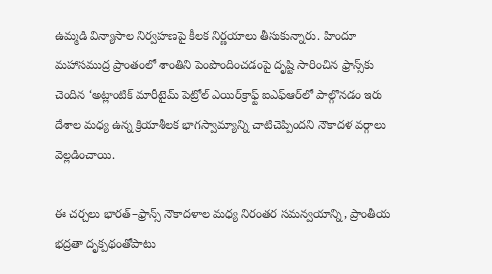ఉమ్మడి విన్యాసాల నిర్వహణపై కీలక నిర్ణయాలు తీసుకున్నారు. హిందూ మహాసముద్ర ప్రాంతంలో శాంతిని పెంపొందించడంపై దృష్టి సారించిన ఫ్రాన్స్‌కు చెందిన ‘అట్లాంటిక్‌ మారీటైమ్‌ పెట్రోల్‌ ఎయిర్‌క్రాఫ్ట్‌ ఐఎఫ్‌ఆర్‌లో పాల్గొనడం ఇరు దేశాల మధ్య ఉన్న క్రియాశీలక భాగస్వామ్యాన్ని చాటిచెప్పిందని నౌకాదళ వర్గాలు వెల్లడించాయి.

ఈ చర్చలు భారత్‌–ఫ్రాన్స్‌ నౌకాదళాల మధ్య నిరంతర సమన్వయాన్ని, ప్రాంతీయ భద్రతా దృక్పథంతోపాటు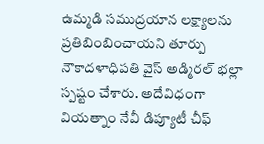ఉమ్మడి సముద్రయాన లక్ష్యాలను ప్రతిబింబించాయని తూర్పు నౌకాదళాధిపతి వైస్‌ అడ్మిరల్‌ భల్లా స్పష్టం చేశారు. అదేవిధంగా వియత్నాం నేవీ డిప్యూటీ చీఫ్‌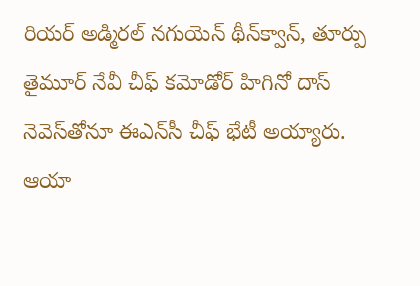రియర్‌ అడ్మిరల్‌ నగుయెన్‌ థీన్‌క్వాన్, తూర్పు తైమూర్‌ నేవీ చీఫ్‌ కమోడోర్‌ హిగినో దాస్‌ నెవెస్‌తోనూ ఈఎన్‌సీ చీఫ్‌ భేటీ అయ్యారు. ఆయా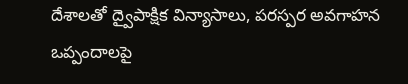దేశాలతో ద్వైపాక్షిక విన్యాసాలు, పరస్పర అవగాహన ఒప్పందాలపై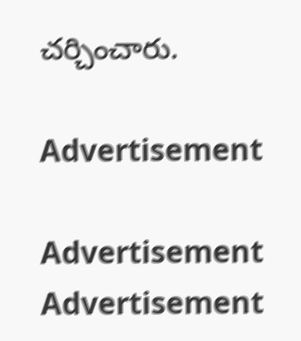చర్చించారు.

Advertisement

Advertisement
Advertisement